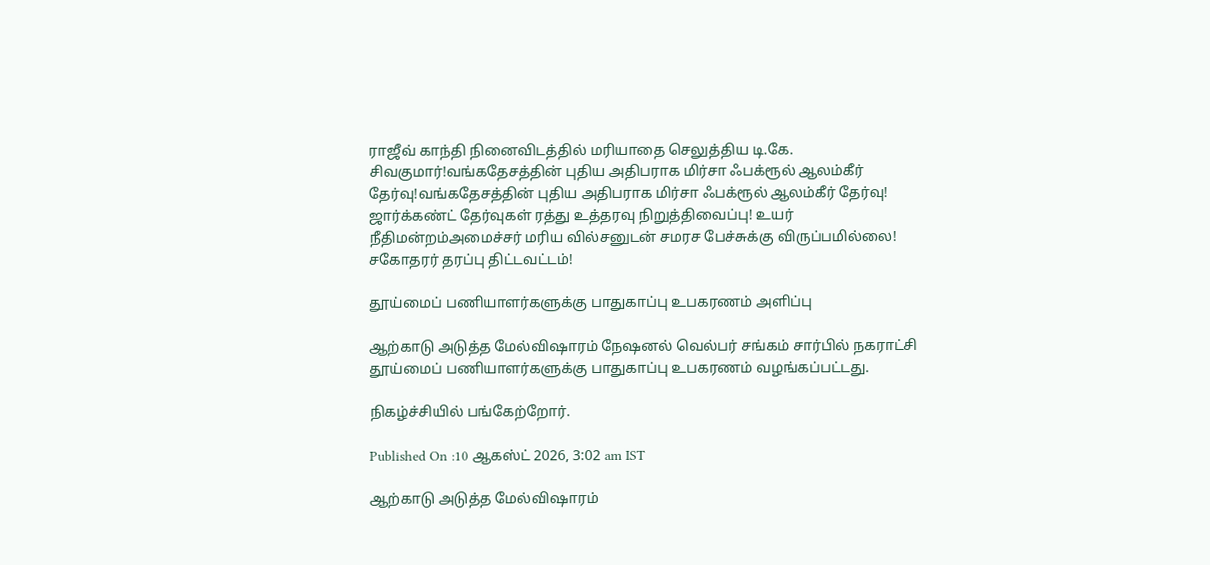ராஜீவ் காந்தி நினைவிடத்தில் மரியாதை செலுத்திய டி.கே. சிவகுமார்!வங்கதேசத்தின் புதிய அதிபராக மிர்சா ஃபக்ரூல் ஆலம்கீர் தேர்வு!வங்கதேசத்தின் புதிய அதிபராக மிர்சா ஃபக்ரூல் ஆலம்கீர் தேர்வு! ஜார்க்கண்ட் தேர்வுகள் ரத்து உத்தரவு நிறுத்திவைப்பு! உயர் நீதிமன்றம்அமைச்சர் மரிய வில்சனுடன் சமரச பேச்சுக்கு விருப்பமில்லை! சகோதரர் தரப்பு திட்டவட்டம்!

தூய்மைப் பணியாளர்களுக்கு பாதுகாப்பு உபகரணம் அளிப்பு

ஆற்காடு அடுத்த மேல்விஷாரம் நேஷனல் வெல்பர் சங்கம் சார்பில் நகராட்சி தூய்மைப் பணியாளர்களுக்கு பாதுகாப்பு உபகரணம் வழங்கப்பட்டது.

நிகழ்ச்சியில் பங்கேற்றோர்.

Published On :10 ஆகஸ்ட் 2026, 3:02 am IST

ஆற்காடு அடுத்த மேல்விஷாரம்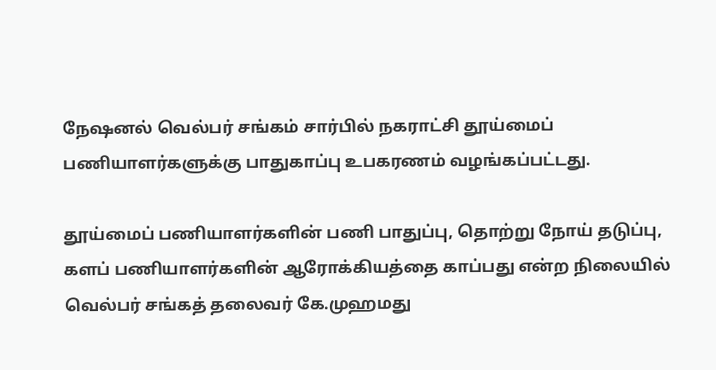நேஷனல் வெல்பர் சங்கம் சார்பில் நகராட்சி தூய்மைப் பணியாளர்களுக்கு பாதுகாப்பு உபகரணம் வழங்கப்பட்டது.

தூய்மைப் பணியாளர்களின் பணி பாதுப்பு, தொற்று நோய் தடுப்பு, களப் பணியாளர்களின் ஆரோக்கியத்தை காப்பது என்ற நிலையில் வெல்பர் சங்கத் தலைவர் கே.முஹமது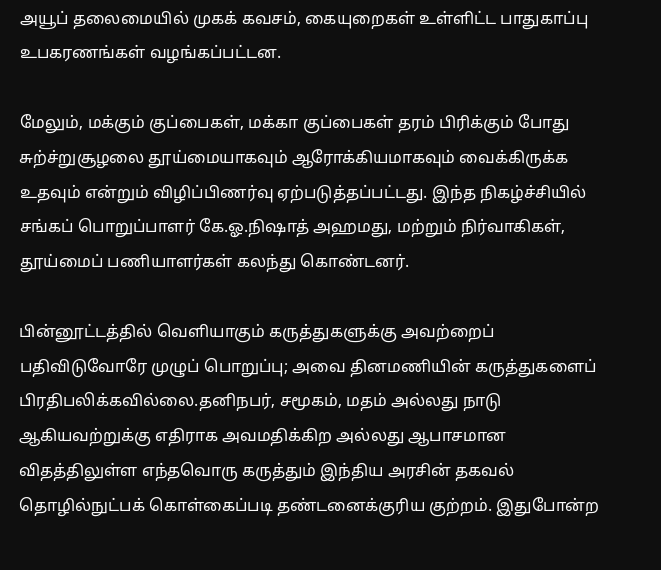அயூப் தலைமையில் முகக் கவசம், கையுறைகள் உள்ளிட்ட பாதுகாப்பு உபகரணங்கள் வழங்கப்பட்டன.

மேலும், மக்கும் குப்பைகள், மக்கா குப்பைகள் தரம் பிரிக்கும் போது சுற்ச்றுசூழலை தூய்மையாகவும் ஆரோக்கியமாகவும் வைக்கிருக்க உதவும் என்றும் விழிப்பிணர்வு ஏற்படுத்தப்பட்டது. இந்த நிகழ்ச்சியில் சங்கப் பொறுப்பாளர் கே.ஓ.நிஷாத் அஹமது, மற்றும் நிர்வாகிகள், தூய்மைப் பணியாளர்கள் கலந்து கொண்டனர்.

பின்னூட்டத்தில் வெளியாகும் கருத்துகளுக்கு அவற்றைப் பதிவிடுவோரே முழுப் பொறுப்பு; அவை தினமணியின் கருத்துகளைப் பிரதிபலிக்கவில்லை.தனிநபர், சமூகம், மதம் அல்லது நாடு ஆகியவற்றுக்கு எதிராக அவமதிக்கிற அல்லது ஆபாசமான விதத்திலுள்ள எந்தவொரு கருத்தும் இந்திய அரசின் தகவல் தொழில்நுட்பக் கொள்கைப்படி தண்டனைக்குரிய குற்றம். இதுபோன்ற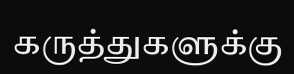கருத்துகளுக்கு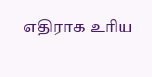எதிராக உரிய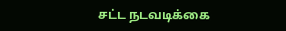சட்ட நடவடிக்கை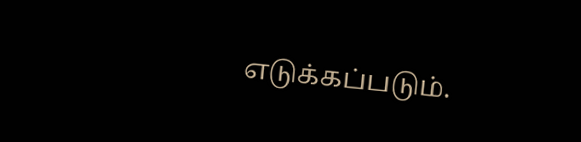எடுக்கப்படும்.